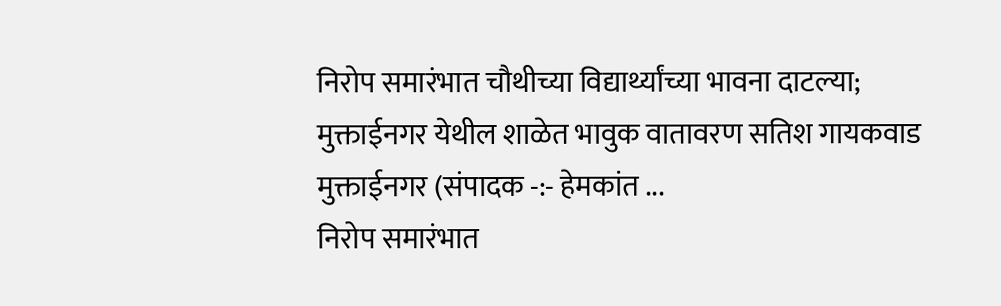निरोप समारंभात चौथीच्या विद्यार्थ्यांच्या भावना दाटल्या; मुक्ताईनगर येथील शाळेत भावुक वातावरण सतिश गायकवाड मुक्ताईनगर (संपादक -:- हेमकांत ...
निरोप समारंभात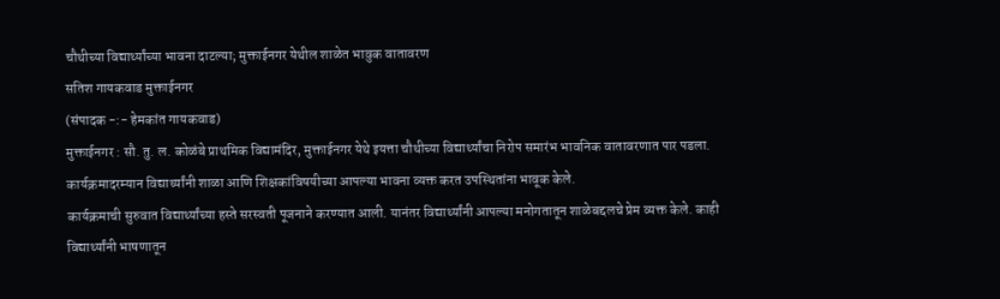चौथीच्या विद्यार्थ्यांच्या भावना दाटल्या; मुक्ताईनगर येथील शाळेत भावुक वातावरण
सतिश गायकवाड मुक्ताईनगर
(संपादक -:- हेमकांत गायकवाड)
मुक्ताईनगर : सौ. तु. ल. कोळंबे प्राथमिक विद्यामंदिर, मुक्ताईनगर येथे इयत्ता चौथीच्या विद्यार्थ्यांचा निरोप समारंभ भावनिक वातावरणात पार पडला. कार्यक्रमादरम्यान विद्यार्थ्यांनी शाळा आणि शिक्षकांविषयीच्या आपल्या भावना व्यक्त करत उपस्थितांना भावूक केले.
कार्यक्रमाची सुरुवात विद्यार्थ्यांच्या हस्ते सरस्वती पूजनाने करण्यात आली. यानंतर विद्यार्थ्यांनी आपल्या मनोगतातून शाळेबद्दलचे प्रेम व्यक्त केले. काही विद्यार्थ्यांनी भाषणातून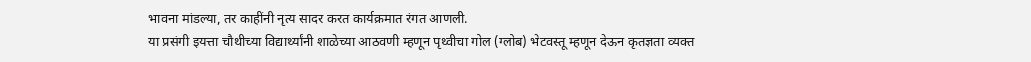भावना मांडल्या, तर काहींनी नृत्य सादर करत कार्यक्रमात रंगत आणली.
या प्रसंगी इयत्ता चौथीच्या विद्यार्थ्यांनी शाळेच्या आठवणी म्हणून पृथ्वीचा गोल (ग्लोब) भेटवस्तू म्हणून देऊन कृतज्ञता व्यक्त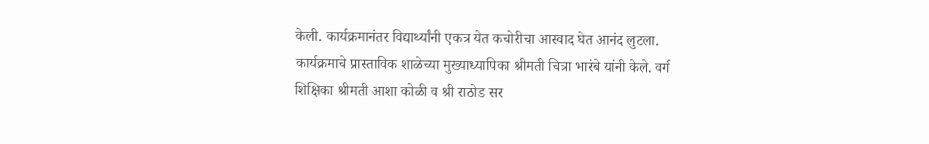केली. कार्यक्रमानंतर विद्यार्थ्यांनी एकत्र येत कचोरीचा आस्वाद घेत आनंद लुटला.
कार्यक्रमाचे प्रास्ताविक शाळेच्या मुख्याध्यापिका श्रीमती चित्रा भारंबे यांनी केले. वर्ग शिक्षिका श्रीमती आशा कोळी व श्री राठोड सर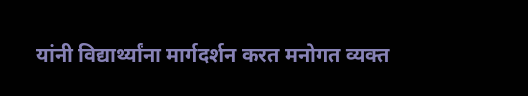यांनी विद्यार्थ्यांना मार्गदर्शन करत मनोगत व्यक्त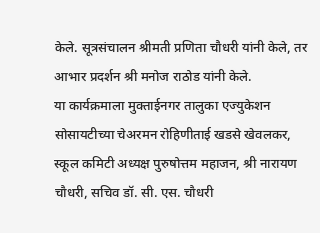केले. सूत्रसंचालन श्रीमती प्रणिता चौधरी यांनी केले, तर आभार प्रदर्शन श्री मनोज राठोड यांनी केले.
या कार्यक्रमाला मुक्ताईनगर तालुका एज्युकेशन सोसायटीच्या चेअरमन रोहिणीताई खडसे खेवलकर, स्कूल कमिटी अध्यक्ष पुरुषोत्तम महाजन, श्री नारायण चौधरी, सचिव डॉ. सी. एस. चौधरी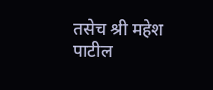तसेच श्री महेश पाटील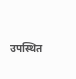उपस्थित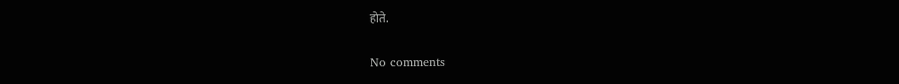होते.

No comments